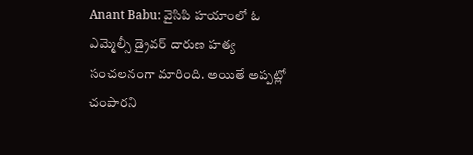Anant Babu: వైసిపి హయాంలో ఓ ఎమ్మెల్సీ డ్రైవర్ దారుణ హత్య సంచలనంగా మారింది. అయితే అప్పట్లో చంపారని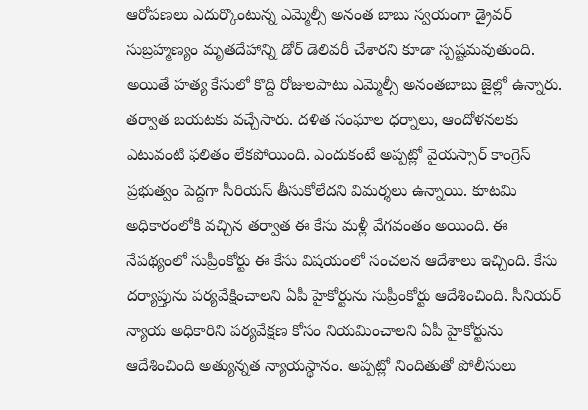ఆరోపణలు ఎదుర్కొంటున్న ఎమ్మెల్సీ అనంత బాబు స్వయంగా డ్రైవర్ సుబ్రహ్మణ్యం మృతదేహాన్ని డోర్ డెలివరీ చేశారని కూడా స్పష్టమవుతుంది. అయితే హత్య కేసులో కొద్ది రోజులపాటు ఎమ్మెల్సీ అనంతబాబు జైల్లో ఉన్నారు. తర్వాత బయటకు వచ్చేసారు. దళిత సంఘాల ధర్నాలు, ఆందోళనలకు ఎటువంటి ఫలితం లేకపోయింది. ఎందుకంటే అప్పట్లో వైయస్సార్ కాంగ్రెస్ ప్రభుత్వం పెద్దగా సీరియస్ తీసుకోలేదని విమర్శలు ఉన్నాయి. కూటమి అధికారంలోకి వచ్చిన తర్వాత ఈ కేసు మళ్లీ వేగవంతం అయింది. ఈ నేపథ్యంలో సుప్రీంకోర్టు ఈ కేసు విషయంలో సంచలన ఆదేశాలు ఇచ్చింది. కేసు దర్యాప్తును పర్యవేక్షించాలని ఏపీ హైకోర్టును సుప్రీంకోర్టు ఆదేశించింది. సీనియర్ న్యాయ అధికారిని పర్యవేక్షణ కోసం నియమించాలని ఏపీ హైకోర్టును ఆదేశించింది అత్యున్నత న్యాయస్థానం. అప్పట్లో నిందితుతో పోలీసులు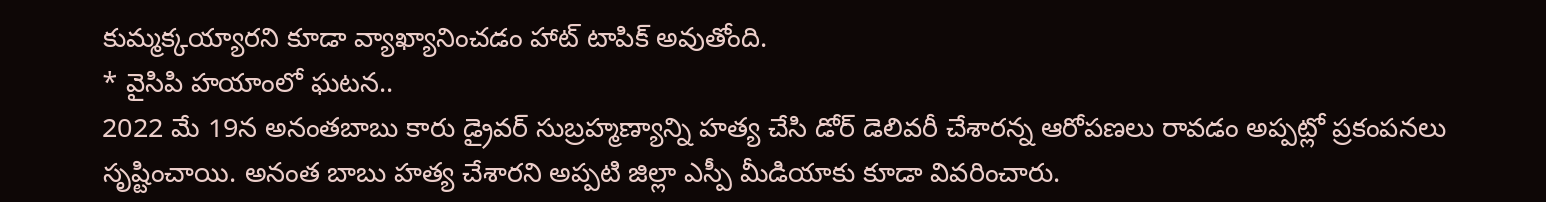కుమ్మక్కయ్యారని కూడా వ్యాఖ్యానించడం హాట్ టాపిక్ అవుతోంది.
* వైసిపి హయాంలో ఘటన..
2022 మే 19న అనంతబాబు కారు డ్రైవర్ సుబ్రహ్మణ్యాన్ని హత్య చేసి డోర్ డెలివరీ చేశారన్న ఆరోపణలు రావడం అప్పట్లో ప్రకంపనలు సృష్టించాయి. అనంత బాబు హత్య చేశారని అప్పటి జిల్లా ఎస్పీ మీడియాకు కూడా వివరించారు.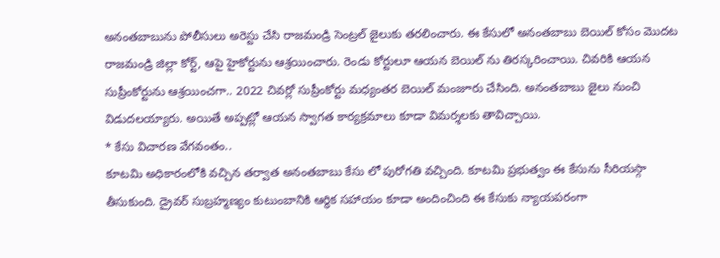అనంతబాబును పోలీసులు అరెస్టు చేసి రాజమండ్రి సెంట్రల్ జైలుకు తరలించారు. ఈ కేసులో అనంతబాబు బెయిల్ కోసం మొదట రాజమండ్రి జిల్లా కోర్ట్, ఆపై హైకోర్టును ఆశ్రయించారు. రెండు కోర్టులూ ఆయన బెయిల్ ను తిరస్కరించాయి. చివరికి ఆయన సుప్రీంకోర్టును ఆశ్రయించగా.. 2022 చివర్లో సుప్రీంకోర్టు మధ్యంతర బెయిల్ మంజూరు చేసింది. అనంతబాబు జైలు నుంచి విడుదలయ్యారు. అయితే అప్పట్లో ఆయన స్వాగత కార్యక్రమాలు కూడా విమర్శలకు తావిచ్చాయి.
* కేసు విచారణ వేగవంతం..
కూటమి అధికారంలోకి వచ్చిన తర్వాత అనంతబాబు కేసు లో పురోగతి వచ్చింది. కూటమి ప్రభుత్వం ఈ కేసును సీరియస్గా తీసుకుంది. డ్రైవర్ సుబ్రహ్మణ్యం కుటుంబానికి ఆర్థిక సహాయం కూడా అందించింది ఈ కేసుకు న్యాయపరంగా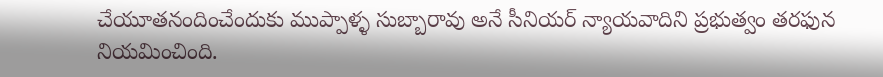చేయూతనందించేందుకు ముప్పాళ్ళ సుబ్బారావు అనే సీనియర్ న్యాయవాదిని ప్రభుత్వం తరఫున నియమించింది.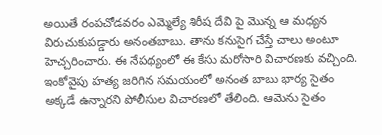అయితే రంపచోడవరం ఎమ్మెల్యే శిరీష దేవి పై మొన్న ఆ మధ్యన విరుచుకుపడ్డారు అనంతబాబు. తాను కనుసైగ చేస్తే చాలు అంటూ హెచ్చరించారు. ఈ నేపథ్యంలో ఈ కేసు మరోసారి విచారణకు వచ్చింది. ఇంకోవైపు హత్య జరిగిన సమయంలో అనంత బాబు భార్య సైతం అక్కడే ఉన్నారని పోలీసుల విచారణలో తేలింది. ఆమెను సైతం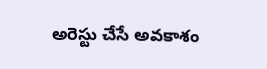అరెస్టు చేసే అవకాశం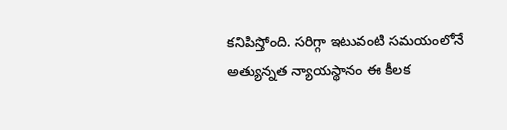కనిపిస్తోంది. సరిగ్గా ఇటువంటి సమయంలోనే అత్యున్నత న్యాయస్థానం ఈ కీలక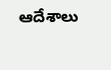ఆదేశాలు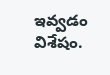ఇవ్వడం విశేషం.